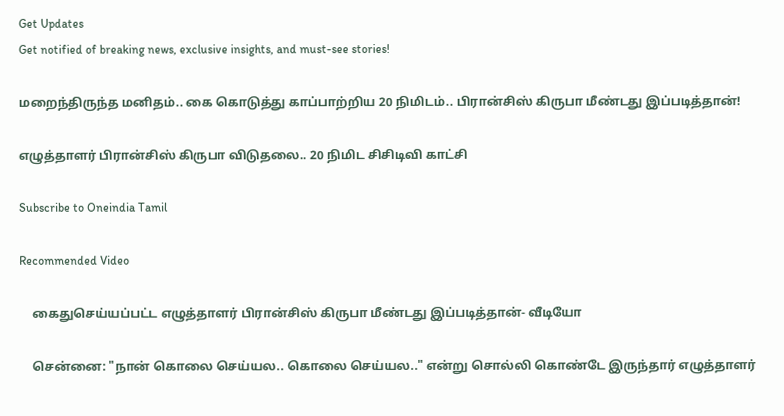Get Updates
Get notified of breaking news, exclusive insights, and must-see stories!

மறைந்திருந்த மனிதம்.. கை கொடுத்து காப்பாற்றிய 20 நிமிடம்.. பிரான்சிஸ் கிருபா மீண்டது இப்படித்தான்!

எழுத்தாளர் பிரான்சிஸ் கிருபா விடுதலை.. 20 நிமிட சிசிடிவி காட்சி

Subscribe to Oneindia Tamil

Recommended Video

    கைதுசெய்யப்பட்ட எழுத்தாளர் பிரான்சிஸ் கிருபா மீண்டது இப்படித்தான்- வீடியோ

    சென்னை: "நான் கொலை செய்யல.. கொலை செய்யல.." என்று சொல்லி கொண்டே இருந்தார் எழுத்தாளர்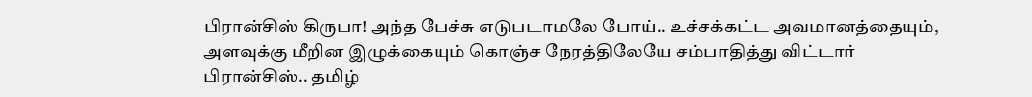பிரான்சிஸ் கிருபா! அந்த பேச்சு எடுபடாமலே போய்.. உச்சக்கட்ட அவமானத்தையும், அளவுக்கு மீறின இழுக்கையும் கொஞ்ச நேரத்திலேயே சம்பாதித்து விட்டார் பிரான்சிஸ்.. தமிழ்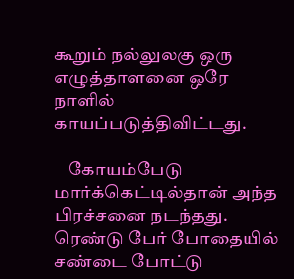கூறும் நல்லுலகு ஒரு எழுத்தாளனை ஒரே நாளில் காயப்படுத்திவிட்டது.

    கோயம்பேடு மார்க்கெட்டில்தான் அந்த பிரச்சனை நடந்தது. ரெண்டு பேர் போதையில் சண்டை போட்டு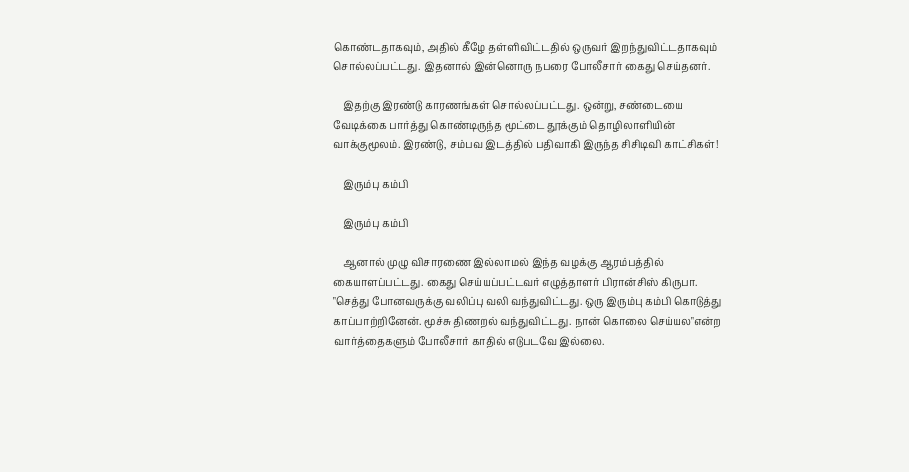கொண்டதாகவும், அதில் கீழே தள்ளிவிட்டதில் ஒருவர் இறந்துவிட்டதாகவும் சொல்லப்பட்டது. இதனால் இன்னொரு நபரை போலீசார் கைது செய்தனர்.

    இதற்கு இரண்டு காரணங்கள் சொல்லப்பட்டது. ஒன்று, சண்டையை வேடிக்கை பார்த்து கொண்டிருந்த மூட்டை தூக்கும் தொழிலாளியின் வாக்குமூலம். இரண்டு, சம்பவ இடத்தில் பதிவாகி இருந்த சிசிடிவி காட்சிகள்!

    இரும்பு கம்பி

    இரும்பு கம்பி

    ஆனால் முழு விசாரணை இல்லாமல் இந்த வழக்கு ஆரம்பத்தில் கையாளப்பட்டது. கைது செய்யப்பட்டவர் எழுத்தாளர் பிரான்சிஸ் கிருபா. "செத்து போனவருக்கு வலிப்பு வலி வந்துவிட்டது. ஒரு இரும்பு கம்பி கொடுத்து காப்பாற்றினேன். மூச்சு திணறல் வந்துவிட்டது. நான் கொலை செய்யல"என்ற வார்த்தைகளும் போலீசார் காதில் எடுபடவே இல்லை.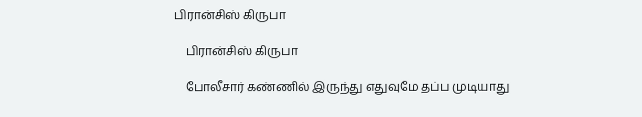பிரான்சிஸ் கிருபா

    பிரான்சிஸ் கிருபா

    போலீசார் கண்ணில் இருந்து எதுவுமே தப்ப முடியாது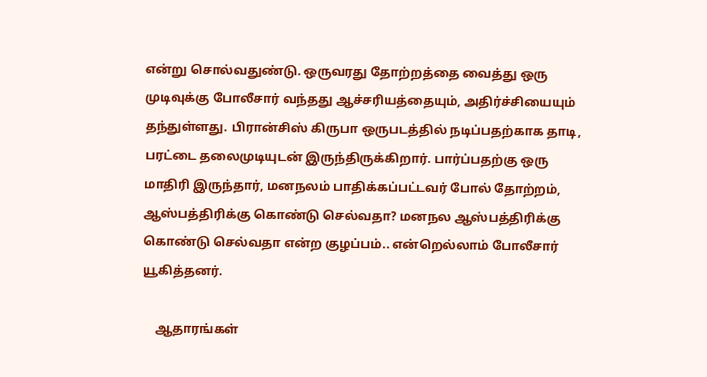என்று சொல்வதுண்டு. ஒருவரது தோற்றத்தை வைத்து ஒரு முடிவுக்கு போலீசார் வந்தது ஆச்சரியத்தையும், அதிர்ச்சியையும் தந்துள்ளது. பிரான்சிஸ் கிருபா ஒருபடத்தில் நடிப்பதற்காக தாடி, பரட்டை தலைமுடியுடன் இருந்திருக்கிறார். பார்ப்பதற்கு ஒரு மாதிரி இருந்தார், மனநலம் பாதிக்கப்பட்டவர் போல் தோற்றம், ஆஸ்பத்திரிக்கு கொண்டு செல்வதா? மனநல ஆஸ்பத்திரிக்கு கொண்டு செல்வதா என்ற குழப்பம்.. என்றெல்லாம் போலீசார் யூகித்தனர்.

    ஆதாரங்கள்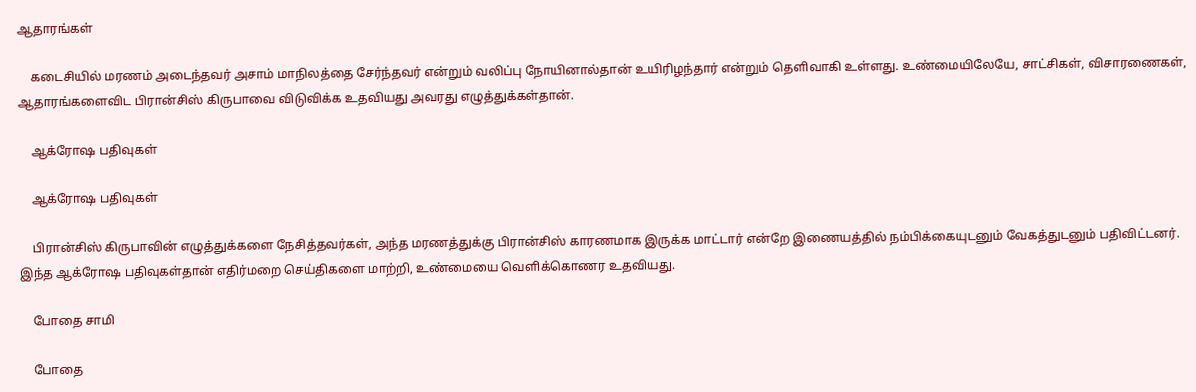ஆதாரங்கள்

    கடைசியில் மரணம் அடைந்தவர் அசாம் மாநிலத்தை சேர்ந்தவர் என்றும் வலிப்பு நோயினால்தான் உயிரிழந்தார் என்றும் தெளிவாகி உள்ளது. உண்மையிலேயே, சாட்சிகள், விசாரணைகள், ஆதாரங்களைவிட பிரான்சிஸ் கிருபாவை விடுவிக்க உதவியது அவரது எழுத்துக்கள்தான்.

    ஆக்ரோஷ பதிவுகள்

    ஆக்ரோஷ பதிவுகள்

    பிரான்சிஸ் கிருபாவின் எழுத்துக்களை நேசித்தவர்கள், அந்த மரணத்துக்கு பிரான்சிஸ் காரணமாக இருக்க மாட்டார் என்றே இணையத்தில் நம்பிக்கையுடனும் வேகத்துடனும் பதிவிட்டனர். இந்த ஆக்ரோஷ பதிவுகள்தான் எதிர்மறை செய்திகளை மாற்றி, உண்மையை வெளிக்கொணர உதவியது.

    போதை சாமி

    போதை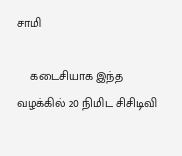சாமி

    கடைசியாக இந்த வழக்கில் 20 நிமிட சிசிடிவி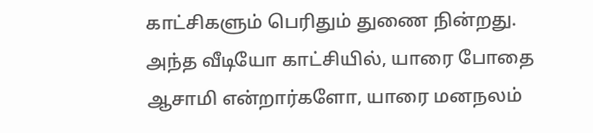காட்சிகளும் பெரிதும் துணை நின்றது. அந்த வீடியோ காட்சியில், யாரை போதை ஆசாமி என்றார்களோ, யாரை மனநலம்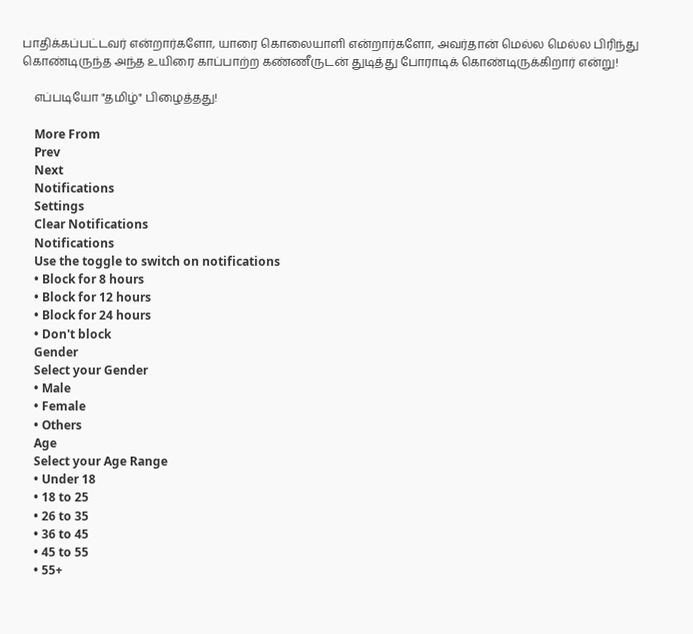பாதிக்கப்பட்டவர் என்றார்களோ, யாரை கொலையாளி என்றார்களோ, அவர்தான் மெல்ல மெல்ல பிரிந்து கொண்டிருந்த அந்த உயிரை காப்பாற்ற கண்ணீருடன் துடித்து போராடிக் கொண்டிருக்கிறார் என்று!

    எப்படியோ "தமிழ்" பிழைத்தது!

    More From
    Prev
    Next
    Notifications
    Settings
    Clear Notifications
    Notifications
    Use the toggle to switch on notifications
    • Block for 8 hours
    • Block for 12 hours
    • Block for 24 hours
    • Don't block
    Gender
    Select your Gender
    • Male
    • Female
    • Others
    Age
    Select your Age Range
    • Under 18
    • 18 to 25
    • 26 to 35
    • 36 to 45
    • 45 to 55
    • 55+